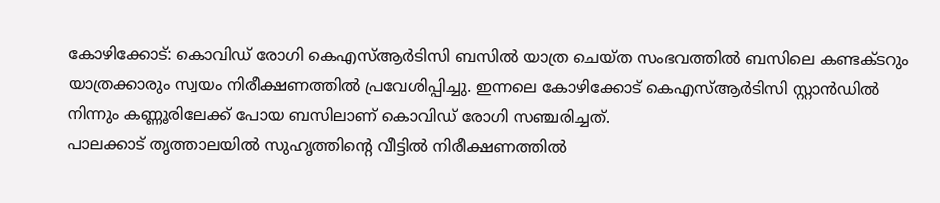കോഴിക്കോട്: കൊവിഡ് രോഗി കെഎസ്ആർടിസി ബസിൽ യാത്ര ചെയ്ത സംഭവത്തിൽ ബസിലെ കണ്ടക്ടറും യാത്രക്കാരും സ്വയം നിരീക്ഷണത്തിൽ പ്രവേശിപ്പിച്ചു. ഇന്നലെ കോഴിക്കോട് കെഎസ്ആർടിസി സ്റ്റാൻഡിൽ നിന്നും കണ്ണൂരിലേക്ക് പോയ ബസിലാണ് കൊവിഡ് രോഗി സഞ്ചരിച്ചത്.
പാലക്കാട് തൃത്താലയിൽ സുഹൃത്തിൻ്റെ വീട്ടിൽ നിരീക്ഷണത്തിൽ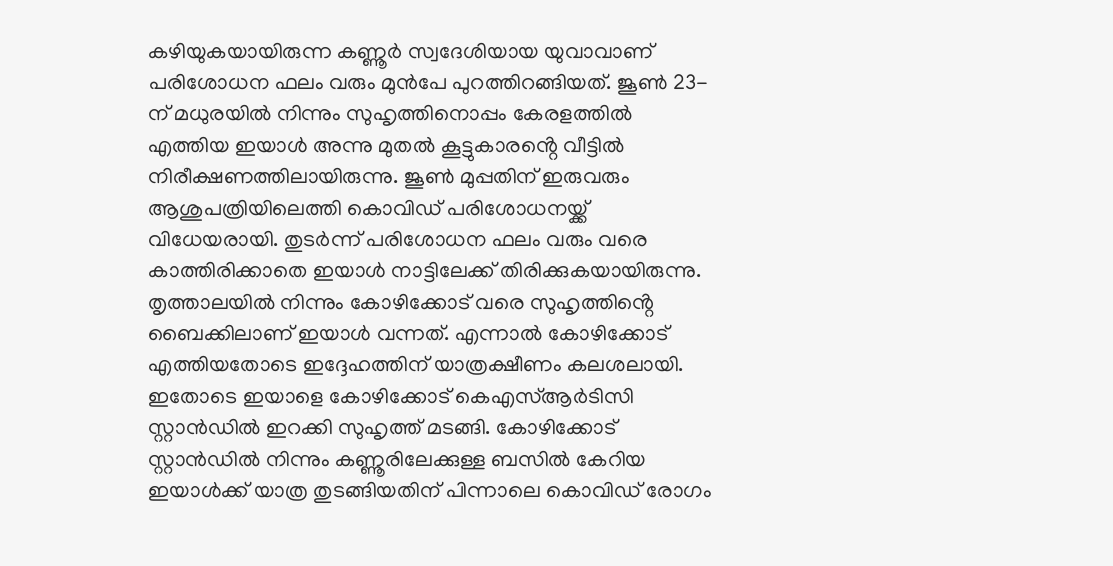കഴിയുകയായിരുന്ന കണ്ണൂർ സ്വദേശിയായ യുവാവാണ് പരിശോധന ഫലം വരും മുൻപേ പുറത്തിറങ്ങിയത്. ജൂൺ 23-ന് മധുരയിൽ നിന്നും സുഹൃത്തിനൊപ്പം കേരളത്തിൽ എത്തിയ ഇയാൾ അന്നു മുതൽ കൂട്ടുകാരൻ്റെ വീട്ടിൽ നിരീക്ഷണത്തിലായിരുന്നു. ജൂൺ മുപ്പതിന് ഇരുവരും ആശുപത്രിയിലെത്തി കൊവിഡ് പരിശോധനയ്ക്ക് വിധേയരായി. തുടർന്ന് പരിശോധന ഫലം വരും വരെ കാത്തിരിക്കാതെ ഇയാൾ നാട്ടിലേക്ക് തിരിക്കുകയായിരുന്നു.
തൃത്താലയിൽ നിന്നും കോഴിക്കോട് വരെ സുഹൃത്തിൻ്റെ ബൈക്കിലാണ് ഇയാൾ വന്നത്. എന്നാൽ കോഴിക്കോട് എത്തിയതോടെ ഇദ്ദേഹത്തിന് യാത്രക്ഷീണം കലശലായി. ഇതോടെ ഇയാളെ കോഴിക്കോട് കെഎസ്ആർടിസി സ്റ്റാൻഡിൽ ഇറക്കി സുഹൃത്ത് മടങ്ങി. കോഴിക്കോട് സ്റ്റാൻഡിൽ നിന്നും കണ്ണൂരിലേക്കുള്ള ബസിൽ കേറിയ ഇയാൾക്ക് യാത്ര തുടങ്ങിയതിന് പിന്നാലെ കൊവിഡ് രോഗം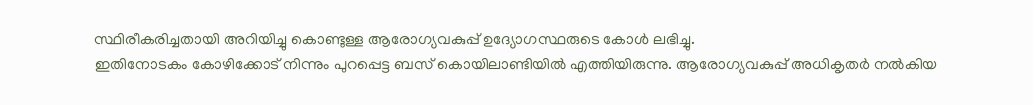സ്ഥിരീകരിച്ചതായി അറിയിച്ചു കൊണ്ടുള്ള ആരോഗ്യവകുപ്പ് ഉദ്യോഗസ്ഥരുടെ കോൾ ലഭിച്ചു.
ഇതിനോടകം കോഴിക്കോട് നിന്നും പുറപ്പെട്ട ബസ് കൊയിലാണ്ടിയിൽ എത്തിയിരുന്നു. ആരോഗ്യവകുപ്പ് അധികൃതർ നൽകിയ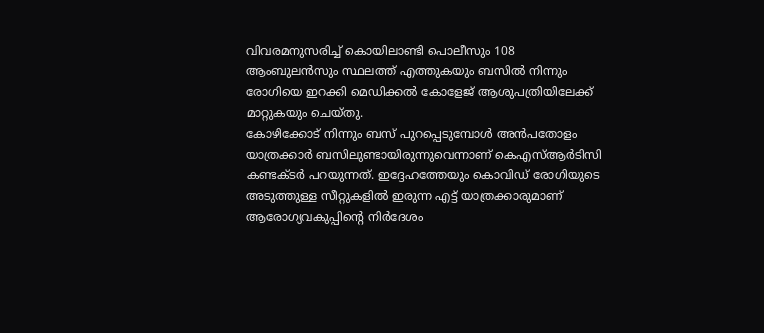വിവരമനുസരിച്ച് കൊയിലാണ്ടി പൊലീസും 108 ആംബുലൻസും സ്ഥലത്ത് എത്തുകയും ബസിൽ നിന്നും രോഗിയെ ഇറക്കി മെഡിക്കൽ കോളേജ് ആശുപത്രിയിലേക്ക് മാറ്റുകയും ചെയ്തു.
കോഴിക്കോട് നിന്നും ബസ് പുറപ്പെടുമ്പോൾ അൻപതോളം യാത്രക്കാർ ബസിലുണ്ടായിരുന്നുവെന്നാണ് കെഎസ്ആർടിസി കണ്ടക്ടർ പറയുന്നത്. ഇദ്ദേഹത്തേയും കൊവിഡ് രോഗിയുടെ അടുത്തുള്ള സീറ്റുകളിൽ ഇരുന്ന എട്ട് യാത്രക്കാരുമാണ് ആരോഗ്യവകുപ്പിൻ്റെ നിർദേശം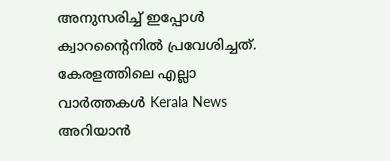അനുസരിച്ച് ഇപ്പോൾ ക്വാറൻ്റൈനിൽ പ്രവേശിച്ചത്.
കേരളത്തിലെ എല്ലാ വാർത്തകൾ Kerala News അറിയാൻ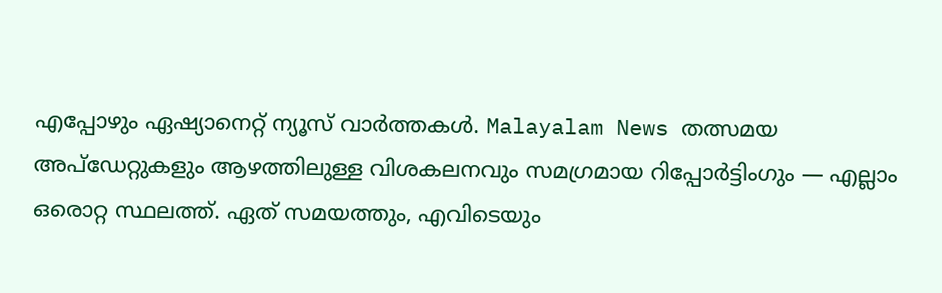എപ്പോഴും ഏഷ്യാനെറ്റ് ന്യൂസ് വാർത്തകൾ. Malayalam News തത്സമയ അപ്ഡേറ്റുകളും ആഴത്തിലുള്ള വിശകലനവും സമഗ്രമായ റിപ്പോർട്ടിംഗും — എല്ലാം ഒരൊറ്റ സ്ഥലത്ത്. ഏത് സമയത്തും, എവിടെയും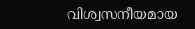വിശ്വസനീയമായ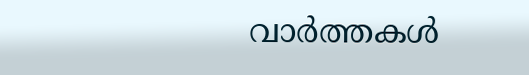വാർത്തകൾ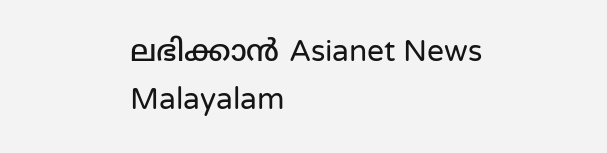ലഭിക്കാൻ Asianet News Malayalam